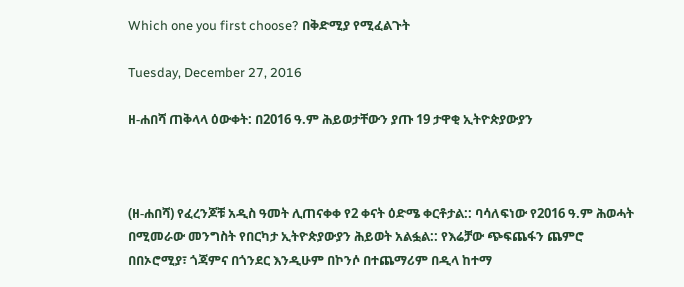Which one you first choose? በቅድሚያ የሚፈልጉት

Tuesday, December 27, 2016

ዘ-ሐበሻ ጠቅላላ ዕውቀት: በ2016 ዓ.ም ሕይወታቸውን ያጡ 19 ታዋቂ ኢትዮጵያውያን



(ዘ-ሐበሻ) የፈረንጆቹ አዲስ ዓመት ሊጠናቀቀ የ2 ቀናት ዕድሜ ቀርቶታል:: ባሳለፍነው የ2016 ዓ.ም ሕወሓት በሚመራው መንግስት የበርካታ ኢትዮጵያውያን ሕይወት አልፏል:: የእሬቻው ጭፍጨፋን ጨምሮ በበኦሮሚያ፣ ጎጃምና በጎንደር እንዲሁም በኮንሶ በተጨማሪም በዲላ ከተማ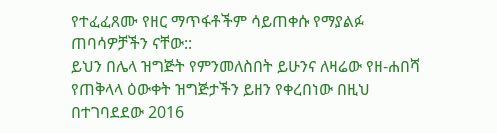የተፈፈጸሙ የዘር ማጥፋቶችም ሳይጠቀሱ የማያልፉ ጠባሳዎቻችን ናቸው::
ይህን በሌላ ዝግጅት የምንመለስበት ይሁንና ለዛሬው የዘ-ሐበሻ የጠቅላላ ዕውቀት ዝግጅታችን ይዘን የቀረበነው በዚህ በተገባደደው 2016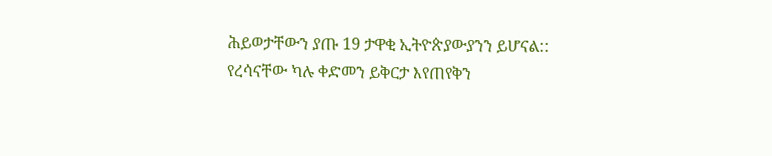ሕይወታቸውን ያጡ 19 ታዋቂ ኢትዮጵያውያንን ይሆናል:: የረሳናቸው ካሉ ቀድመን ይቅርታ እየጠየቅን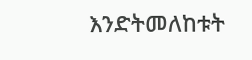እንድትመለከቱት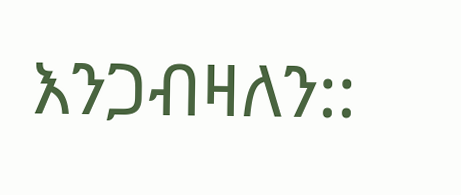እንጋብዛለን::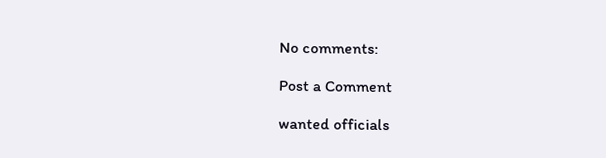No comments:

Post a Comment

wanted officials